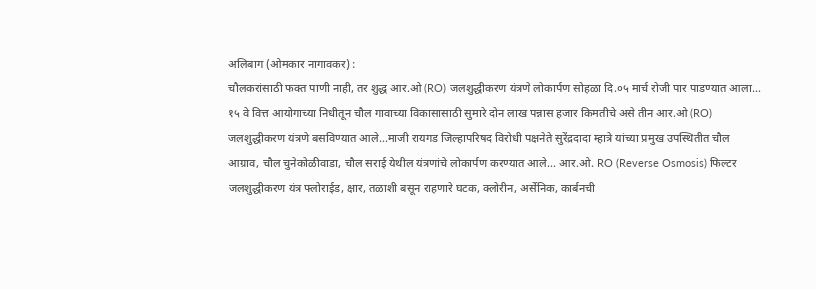अलिबाग (ओमकार नागावकर) :
चौलकरांसाठी फक्त पाणी नाही, तर शुद्ध आर.ओ (RO) जलशुद्धीकरण यंत्रणे लोकार्पण सोहळा दि.०५ मार्च रोजी पार पाडण्यात आला... १५ वे वित्त आयोगाच्या निधीतून चौल गावाच्या विकासासाठी सुमारे दोन लाख पन्नास हजार किमतीचे असे तीन आर.ओ (RO) जलशुद्धीकरण यंत्रणे बसविण्यात आले...माजी रायगड जिल्हापरिषद विरोधी पक्षनेते सुरेंद्रदादा म्हात्रे यांच्या प्रमुख उपस्थितीत चौल आग्राव, चौल चुनेकोळीवाडा, चौल सराई येथील यंत्रणांचे लोकार्पण करण्यात आले... आर.ओ. RO (Reverse Osmosis) फिल्टर जलशुद्धीकरण यंत्र फ्लोराईड, क्षार, तळाशी बसून राहणारे घटक, क्लोरीन, अर्सेनिक, कार्बनची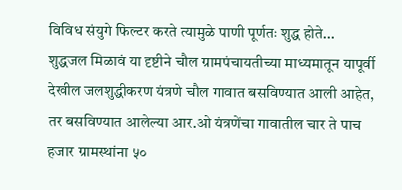विविध संयुगे फिल्टर करते त्यामुळे पाणी पूर्णतः शुद्ध होते... शुद्धजल मिळावं या दृष्टीने चौल ग्रामपंचायतीच्या माध्यमातून यापूर्वी देखील जलशुद्धीकरण यंत्रणे चौल गावात बसविण्यात आली आहेत, तर बसविण्यात आलेल्या आर.ओ यंत्रणेंचा गावातील चार ते पाच हजार ग्रामस्थांना ५०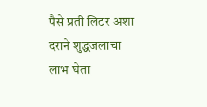पैसे प्रती लिटर अशा दराने शुद्धजलाचा लाभ घेता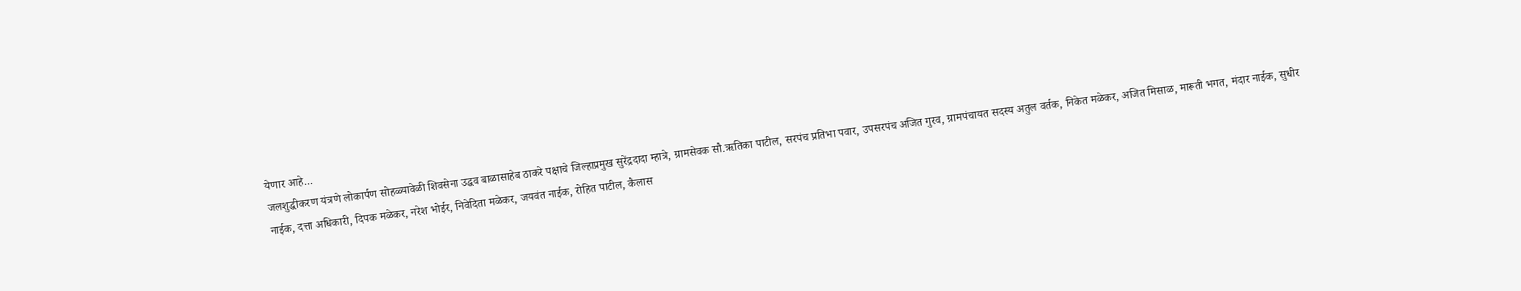येणार आहे...
जलशुद्धीकरण यंत्रणे लोकार्पण सोहळ्यावेळी शिवसेना उद्धव बाळासाहेब ठाकरे पक्षाचे जिल्हाप्रमुख सुरेंद्रदादा म्हात्रे, ग्रामसेवक सौ.ऋतिका पाटील, सरपंच प्रतिभा पवार, उपसरपंच अजित गुरव, ग्रामपंचायत सदस्य अतुल वर्तक, निकेत मळेकर, अजित मिसाळ, मारूती भगत, मंदार नाईक, सुधीर नाईक, दत्ता अधिकारी, दिपक मळेकर, नरेश भोईर, निवेदिता मळेकर, जयवंत नाईक, रोहित पाटील, कैलास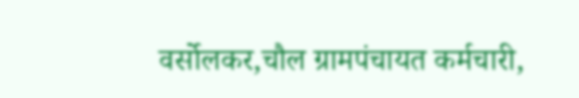वर्सोलकर,चौल ग्रामपंचायत कर्मचारी,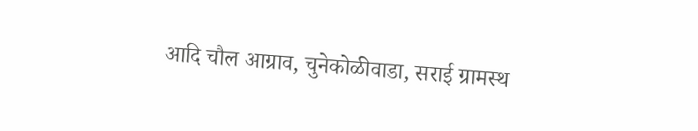आदि चौल आग्राव, चुनेकोळीवाडा, सराई ग्रामस्थ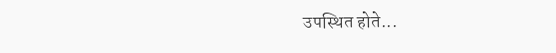उपस्थित होते...